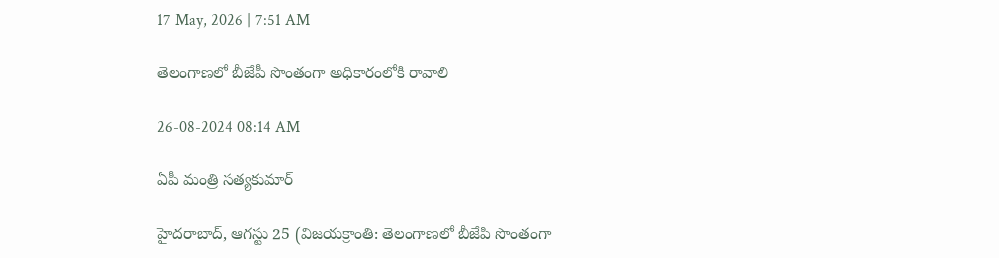17 May, 2026 | 7:51 AM

తెలంగాణలో బీజేపీ సొంతంగా అధికారంలోకి రావాలి

26-08-2024 08:14 AM

ఏపీ మంత్రి సత్యకుమార్

హైదరాబాద్, ఆగస్టు 25 (విజయక్రాంతి: తెలంగాణలో బీజేపి సొంతంగా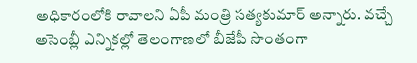అధికారంలోకి రావాలని ఏపీ మంత్రి సత్యకుమార్ అన్నారు. వచ్చే అసెంబ్లీ ఎన్నికల్లో తెలంగాణలో బీజేపీ సొంతంగా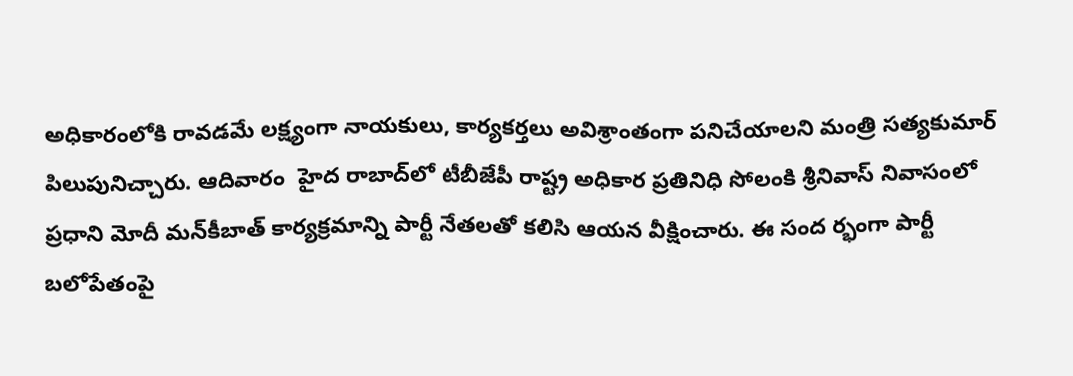అధికారంలోకి రావడమే లక్ష్యంగా నాయకులు, కార్యకర్తలు అవిశ్రాంతంగా పనిచేయాలని మంత్రి సత్యకుమార్ పిలుపునిచ్చారు. ఆదివారం  హైద రాబాద్‌లో టీబీజేపీ రాష్ట్ర అధికార ప్రతినిధి సోలంకి శ్రీనివాస్ నివాసంలో ప్రధాని మోదీ మన్‌కీబాత్ కార్యక్రమాన్ని పార్టీ నేతలతో కలిసి ఆయన వీక్షించారు. ఈ సంద ర్భంగా పార్టీ బలోపేతంపై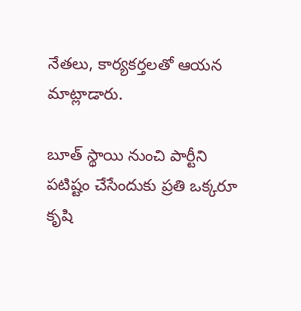నేతలు, కార్యకర్తలతో ఆయన మాట్లాడారు.

బూత్ స్థాయి నుంచి పార్టీని పటిష్టం చేసేందుకు ప్రతి ఒక్కరూ కృషి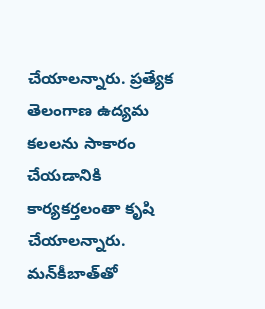చేయాలన్నారు. ప్రత్యేక తెలంగాణ ఉద్యమ కలలను సాకారం చేయడానికి కార్యకర్తలంతా కృషి చేయాలన్నారు. మన్‌కీబాత్‌తో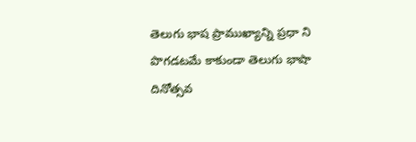తెలుగు భాష ప్రాముఖ్యాన్ని ప్రధా ని పొగడటమే కాకుండా తెలుగు భాషా దినోత్సవ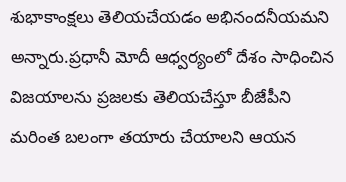శుభాకాంక్షలు తెలియచేయడం అభినందనీయమని అన్నారు.ప్రధానీ మోదీ ఆధ్వర్యంలో దేశం సాధించిన విజయాలను ప్రజలకు తెలియచేస్తూ బీజేపీని మరింత బలంగా తయారు చేయాలని ఆయన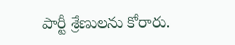పార్టీ శ్రేణులను కోరారు.